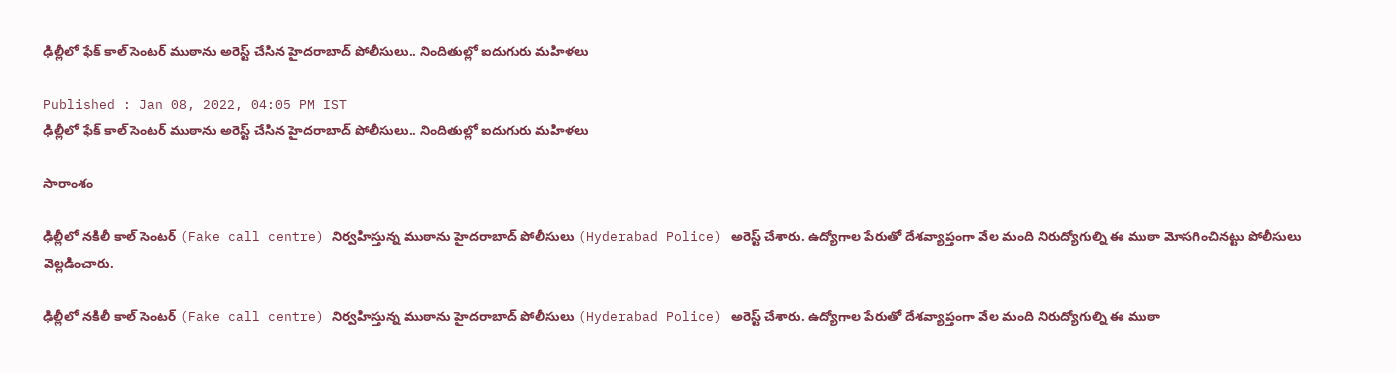ఢిల్లీలో ఫేక్ కాల్ సెంటర్‌ ముఠాను అరెస్ట్ చేసిన హైదరాబాద్ పోలీసులు.. నిందితుల్లో ఐదుగురు మహిళలు

Published : Jan 08, 2022, 04:05 PM IST
ఢిల్లీలో ఫేక్ కాల్ సెంటర్‌ ముఠాను అరెస్ట్ చేసిన హైదరాబాద్ పోలీసులు.. నిందితుల్లో ఐదుగురు మహిళలు

సారాంశం

ఢిల్లీలో నకిలీ కాల్ సెంటర్ (Fake call centre) నిర్వహిస్తున్న ముఠాను హైదరాబాద్ పోలీసులు (Hyderabad Police) అరెస్ట్ చేశారు. ఉద్యోగాల పేరుతో దేశవ్యాప్తంగా వేల మంది నిరుద్యోగుల్ని ఈ ముఠా మోసగించినట్టు పోలీసులు వెల్లడించారు.

ఢిల్లీలో నకిలీ కాల్ సెంటర్ (Fake call centre) నిర్వహిస్తున్న ముఠాను హైదరాబాద్ పోలీసులు (Hyderabad Police) అరెస్ట్ చేశారు. ఉద్యోగాల పేరుతో దేశవ్యాప్తంగా వేల మంది నిరుద్యోగుల్ని ఈ ముఠా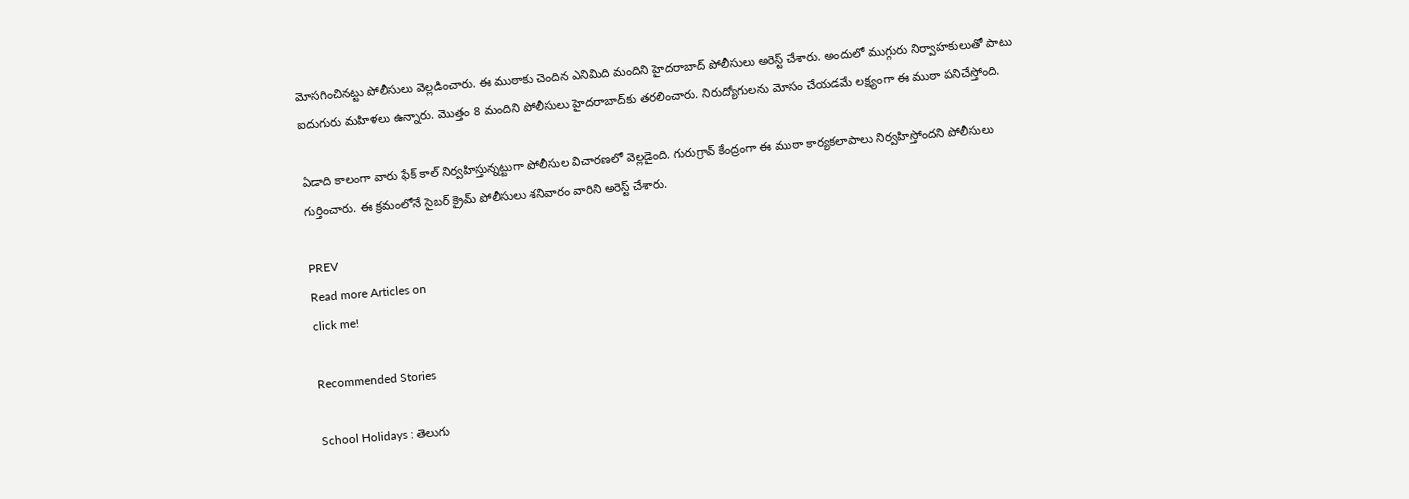మోసగించినట్టు పోలీసులు వెల్లడించారు. ఈ ముఠాకు చెందిన ఎనిమిది మందిని హైదరాబాద్ పోలీసులు అరెస్ట్ చేశారు. అందులో ముగ్గురు నిర్వాహకులుతో పాటు ఐదుగురు మహిళలు ఉన్నారు. మొత్తం 8 మందిని పోలీసులు హైదరాబాద్‌కు తరలించారు. నిరుద్యోగులను మోసం చేయడమే లక్ష్యంగా ఈ ముఠా పనిచేస్తోంది.

ఏడాది కాలంగా వారు ఫేక్ కాల్ నిర్వహిస్తున్నట్టుగా పోలీసుల విచారణలో వెల్లడైంది. గురుగ్రావ్ కేంద్రంగా ఈ ముఠా కార్యకలాపాలు నిర్వహిస్తోందని పోలీసులు గుర్తించారు. ఈ క్రమంలోనే సైబర్ క్రైమ్ పోలీసులు శనివారం వారిని అరెస్ట్ చేశారు.

PREV
Read more Articles on
click me!

Recommended Stories

School Holidays : తెలుగు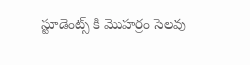స్టూడెంట్స్ కి మొహర్రం సెలవు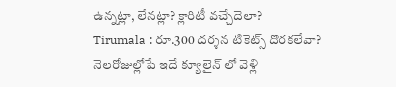ఉన్నట్లా, లేనట్లా? క్లారిటీ వచ్చేదెలా?
Tirumala : రూ.300 దర్శన టికెట్స్ దొరకలేవా? నెలరోజుల్లోపే ఇదే క్యూలైన్ లో వెళ్లి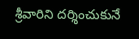శ్రీవారిని దర్శించుకునే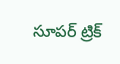సూపర్ ట్రిక్